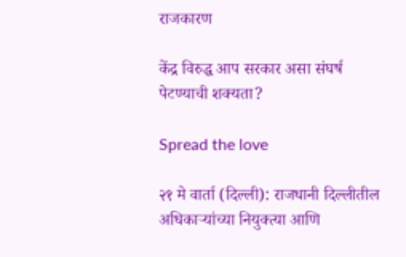राजकारण

केंद्र विरुद्ध आप सरकार असा संघर्ष पेटण्याची शक्यता?

Spread the love

२१ मे वार्ता (दिल्ली): राजधानी दिल्लीतील अधिकाऱ्यांच्या नियुक्त्या आणि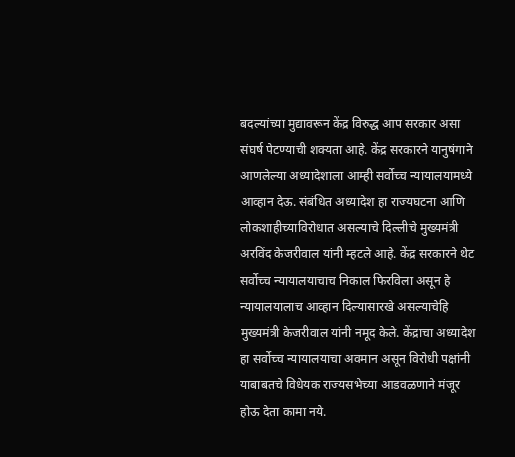बदल्यांच्या मुद्यावरून केंद्र विरुद्ध आप सरकार असा संघर्ष पेटण्याची शक्यता आहे. केंद्र सरकारने यानुषंगाने आणलेल्या अध्यादेशाला आम्ही सर्वोच्च न्यायालयामध्ये आव्हान देऊ. संबंधित अध्यादेश हा राज्यघटना आणि लोकशाहीच्याविरोधात असल्याचे दिल्लीचे मुख्यमंत्री अरविंद केजरीवाल यांनी म्हटले आहे. केंद्र सरकारने थेट सर्वोच्च न्यायालयाचाच निकाल फिरविला असून हे न्यायालयालाच आव्हान दिल्यासारखे असल्याचेहि मुख्यमंत्री केजरीवाल यांनी नमूद केले. केंद्राचा अध्यादेश हा सर्वोच्च न्यायालयाचा अवमान असून विरोधी पक्षांनी याबाबतचे विधेयक राज्यसभेच्या आडवळणाने मंजूर होऊ देता कामा नये.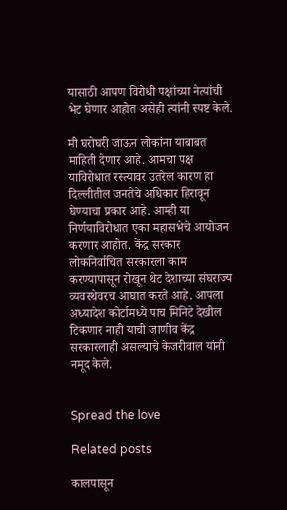यासाठी आपण विरोधी पक्षांच्या नेत्यांची भेट घेणार आहोत असेही त्यांनी स्पष्ट केले.

मी घरोघरी जाऊन लोकांना याबाबत माहिती देणार आहे. आमचा पक्ष याविरोधात रस्त्यावर उतरेल कारण हा दिल्लीतील जनतेचे अधिकार हिरावून घेण्याचा प्रकार आहे. आम्ही या निर्णयाविरोधात एका महासभेचे आयोजन करणार आहोत. केंद्र सरकार लोकनिर्वाचित सरकारला काम करण्यापासून रोखून थेट देशाच्या संघराज्य व्यवस्थेवरच आघात करते आहे. आपला अध्यादेश कोर्टामध्ये पाच मिनिटे देखील टिकणार नाही याची जाणीव केंद्र सरकारलाही असल्याचे केजरीवाल यांनी नमूद केले.


Spread the love

Related posts

कालपासून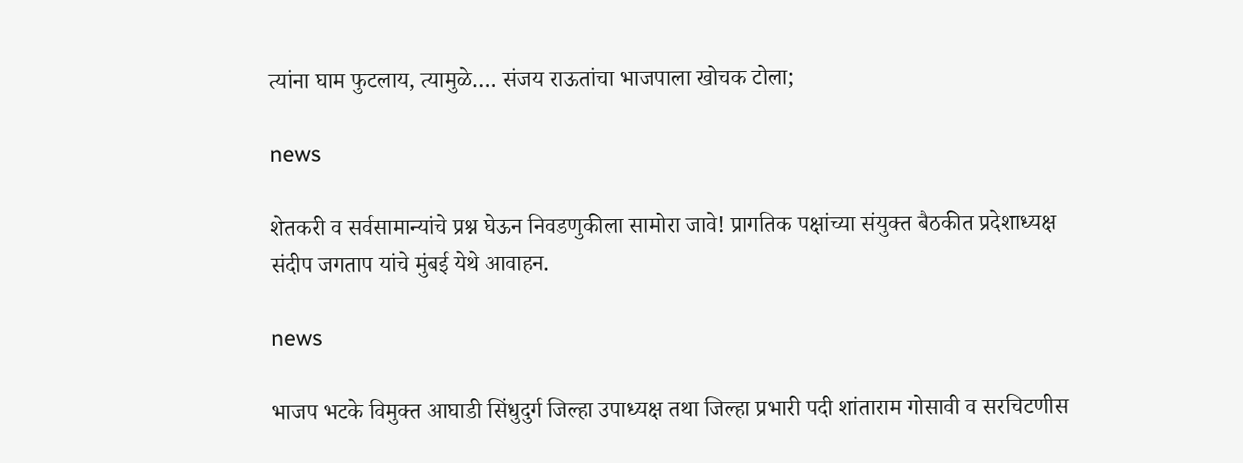त्यांना घाम फुटलाय, त्यामुळे…. संजय राऊतांचा भाजपाला खोचक टोला;

news

शेतकरी व सर्वसामान्यांचे प्रश्न घेऊन निवडणुकीला सामोरा जावे! प्रागतिक पक्षांच्या संयुक्त बैठकीत प्रदेशाध्यक्ष संदीप जगताप यांचे मुंबई येथे आवाहन.

news

भाजप भटके विमुक्त आघाडी सिंधुदुर्ग जिल्हा उपाध्यक्ष तथा जिल्हा प्रभारी पदी शांताराम गोसावी व सरचिटणीस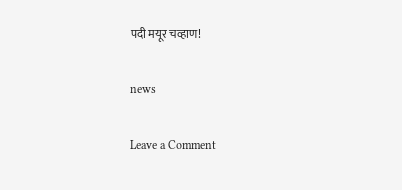पदी मयूर चव्हाण!

news

Leave a Comment